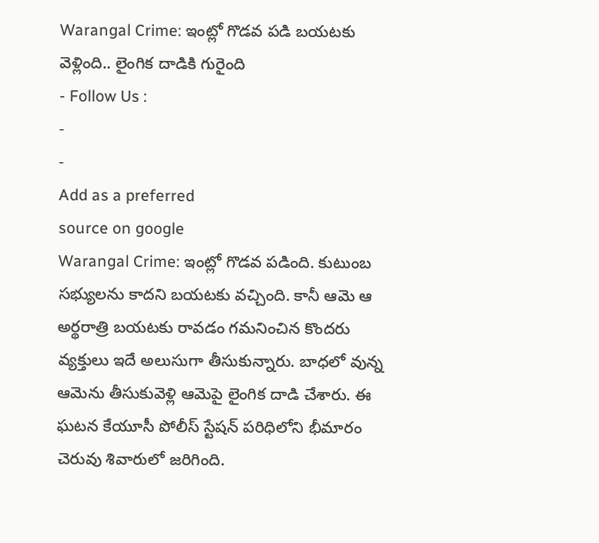Warangal Crime: ఇంట్లో గొడవ పడి బయటకు వెళ్లింది.. లైంగిక దాడికి గురైంది
- Follow Us :
-
-
Add as a preferred
source on google
Warangal Crime: ఇంట్లో గొడవ పడింది. కుటుంబ సభ్యులను కాదని బయటకు వచ్చింది. కానీ ఆమె ఆ అర్థరాత్రి బయటకు రావడం గమనించిన కొందరు వ్యక్తులు ఇదే అలుసుగా తీసుకున్నారు. బాధలో వున్న ఆమెను తీసుకువెళ్లి ఆమెపై లైంగిక దాడి చేశారు. ఈ ఘటన కేయూసీ పోలీస్ స్టేషన్ పరిధిలోని భీమారం చెరువు శివారులో జరిగింది.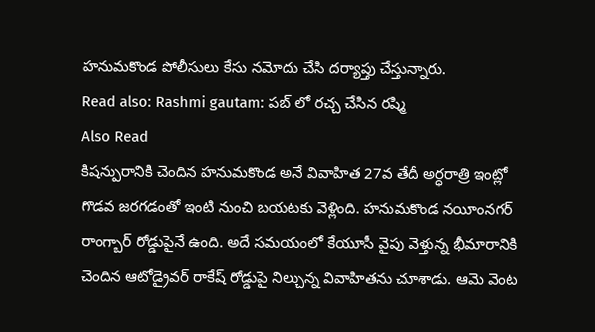హనుమకొండ పోలీసులు కేసు నమోదు చేసి దర్యాప్తు చేస్తున్నారు.
Read also: Rashmi gautam: పబ్ లో రచ్చ చేసిన రష్మి
Also Read
కిషన్పురానికి చెందిన హనుమకొండ అనే వివాహిత 27వ తేదీ అర్ధరాత్రి ఇంట్లో గొడవ జరగడంతో ఇంటి నుంచి బయటకు వెళ్లింది. హనుమకొండ నయీంనగర్ రాంగ్బార్ రోడ్డుపైనే ఉంది. అదే సమయంలో కేయూసీ వైపు వెళ్తున్న భీమారానికి చెందిన ఆటోడ్రైవర్ రాకేష్ రోడ్డుపై నిల్చున్న వివాహితను చూశాడు. ఆమె వెంట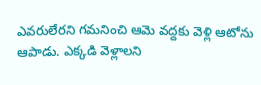ఎవరులేరని గమనించి ఆమె వద్దకు వెళ్లి ఆటోను ఆపాడు. ఎక్కడి వెళ్లాలని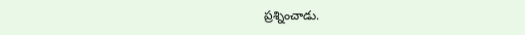ప్రశ్నించాడు.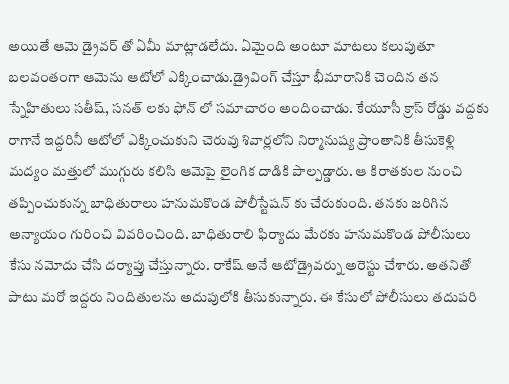అయితే ఆమె డ్రైవర్ తో ఏమీ మాట్లాడలేదు. ఏమైంది అంటూ మాటలు కలుపుతూ బలవంతంగా ఆమెను ఆటోలో ఎక్కించాడు.డ్రైవింగ్ చేస్తూ భీమారానికి చెందిన తన స్నేహితులు సతీష్, సనత్ లకు ఫోన్ లో సమాచారం అందించాడు. కేయూసీ క్రాస్ రోడ్డు వద్దకు రాగానే ఇద్దరినీ ఆటోలో ఎక్కించుకుని చెరువు శివార్లలోని నిర్మానుష్య ప్రాంతానికి తీసుకెళ్లి మద్యం మత్తులో ముగ్గురు కలిసి ఆమెపై లైంగిక దాడికి పాల్పడ్డారు. ఆ కిరాతకుల నుంచి తప్పించుకున్న బాధితురాలు హనుమకొండ పోలీస్టేషన్ కు చేరుకుంది. తనకు జరిగిన అన్యాయం గురించి వివరించింది. బాధితురాలి ఫిర్యాదు మేరకు హనుమకొండ పోలీసులు కేసు నమోదు చేసి దర్యాప్తు చేస్తున్నారు. రాకేష్ అనే ఆటోడ్రైవర్ను అరెస్టు చేశారు. అతనితో పాటు మరో ఇద్దరు నిందితులను అదుపులోకి తీసుకున్నారు. ఈ కేసులో పోలీసులు తదుపరి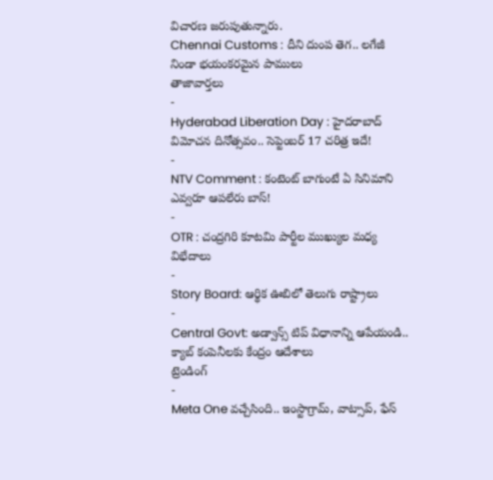విచారణ జరుపుతున్నారు.
Chennai Customs : దీని దుంప తెగ.. లగేజీ నిండా భయంకరమైన పాములు
తాజావార్తలు
-
Hyderabad Liberation Day : హైదరాబాద్ విమోచన దినోత్సవం.. సెప్టెంబర్ 17 చరిత్ర ఇదే!
-
NTV Comment : కంటెంట్ బాగుంటే ఏ సినిమాని ఎవ్వరూ ఆపలేరు బాస్!
-
OTR : చంద్రగిరి కూటమి పార్టీల ముఖ్యుల మధ్య విభేదాలు
-
Story Board: ఆర్థిక ఊబిలో తెలుగు రాష్ట్రాలు
-
Central Govt: అడ్వాన్స్ టిప్ విధానాన్ని ఆపేయండి.. క్యాబ్ కంపెనీలకు కేంద్రం ఆదేశాలు
ట్రెండింగ్
-
Meta One వచ్చేసింది.. ఇంస్టాగ్రామ్, వాట్సాప్, ఫేస్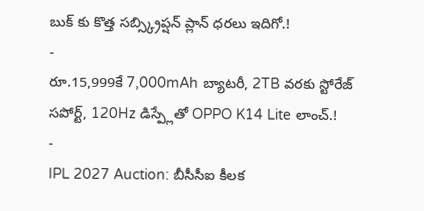బుక్ కు కొత్త సబ్స్క్రిప్షన్ ప్లాన్ ధరలు ఇదిగో.!
-
రూ.15,999కే 7,000mAh బ్యాటరీ, 2TB వరకు స్టోరేజ్ సపోర్ట్, 120Hz డిస్ప్లేతో OPPO K14 Lite లాంచ్.!
-
IPL 2027 Auction: బీసీసీఐ కీలక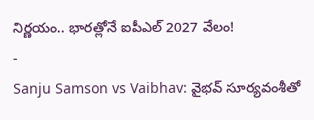నిర్ణయం.. భారత్లోనే ఐపీఎల్ 2027 వేలం!
-
Sanju Samson vs Vaibhav: వైభవ్ సూర్యవంశీతో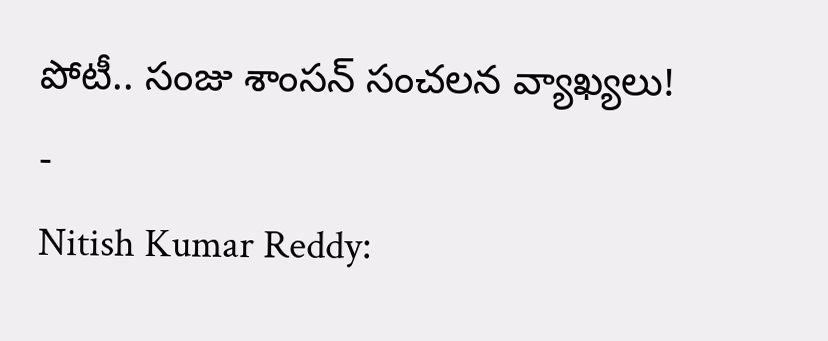పోటీ.. సంజు శాంసన్ సంచలన వ్యాఖ్యలు!
-
Nitish Kumar Reddy: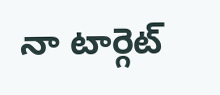నా టార్గెట్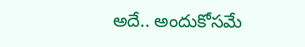అదే.. అందుకోసమే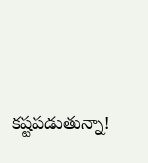కష్టపడుతున్నా!